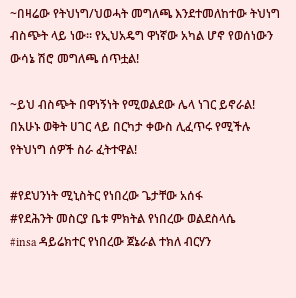~በዛሬው የትህነግ/ህወሓት መግለጫ እንደተመለከተው ትህነግ ብስጭት ላይ ነው። የኢህአዴግ ዋነኛው አካል ሆኖ የወሰነውን ውሳኔ ሽሮ መግለጫ ሰጥቷል!

~ይህ ብስጭት በዋነኝነት የሚወልደው ሌላ ነገር ይኖራል! በአሁኑ ወቅት ሀገር ላይ በርካታ ቀውስ ሊፈጥሩ የሚችሉ የትህነግ ሰዎች ስራ ፈትተዋል!

#የደህንነት ሚኒስትር የነበረው ጌታቸው አሰፋ
#የደሕንት መስርያ ቤቱ ምክትል የነበረው ወልደስላሴ
#insa ዳይሬክተር የነበረው ጀኔራል ተክለ ብርሃን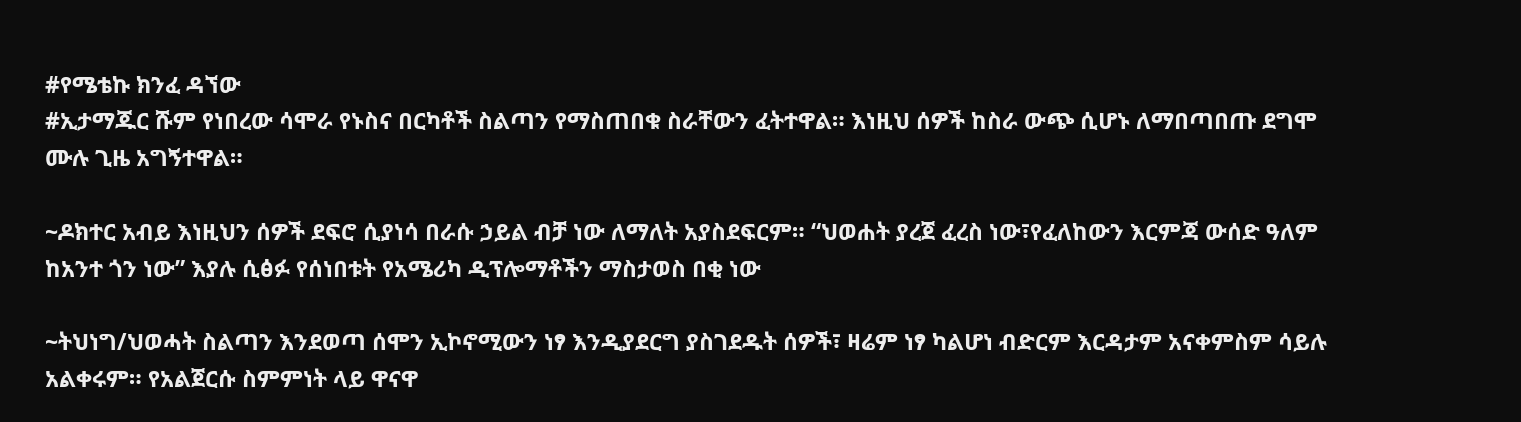#የሜቴኩ ክንፈ ዳኘው
#ኢታማጁር ሹም የነበረው ሳሞራ የኑስና በርካቶች ስልጣን የማስጠበቁ ስራቸውን ፈትተዋል። እነዚህ ሰዎች ከስራ ውጭ ሲሆኑ ለማበጣበጡ ደግሞ ሙሉ ጊዜ አግኝተዋል።

~ዶክተር አብይ እነዚህን ሰዎች ደፍሮ ሲያነሳ በራሱ ኃይል ብቻ ነው ለማለት አያስደፍርም። “ህወሐት ያረጀ ፈረስ ነው፣የፈለከውን እርምጃ ውሰድ ዓለም ከአንተ ጎን ነው” እያሉ ሲፅፉ የሰነበቱት የአሜሪካ ዲፕሎማቶችን ማስታወስ በቂ ነው

~ትህነግ/ህወሓት ስልጣን እንደወጣ ሰሞን ኢኮኖሚውን ነፃ እንዲያደርግ ያስገደዱት ሰዎች፣ ዛሬም ነፃ ካልሆነ ብድርም እርዳታም አናቀምስም ሳይሉ አልቀሩም። የአልጀርሱ ስምምነት ላይ ዋናዋ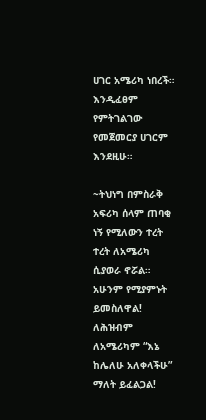ሀገር አሜሪካ ነበረች። እንዲፈፀም የምትገልገው የመጀመርያ ሀገርም እንደዚሁ።

~ትህነግ በምስራቅ አፍሪካ ሰላም ጠባቂ ነኝ የሚለውን ተረት ተረት ለአሜሪካ ሲያወራ ኖሯል። አሁንም የሚያምኑት ይመስለዋል! ለሕዝብም ለአሜሪካም “እኔ ከሌለሁ አለቀላችሁ” ማለት ይፈልጋል!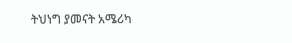ትህነግ ያመናት አሜሪካ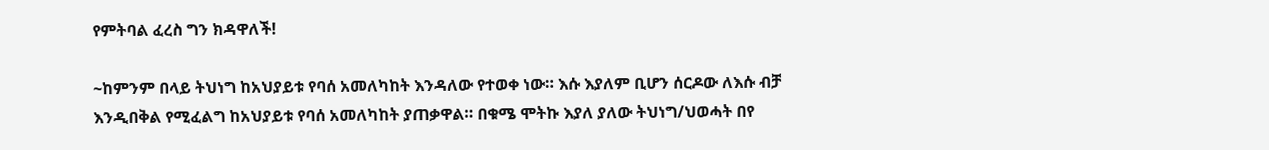የምትባል ፈረስ ግን ክዳዋለች!

~ከምንም በላይ ትህነግ ከአህያይቱ የባሰ አመለካከት እንዳለው የተወቀ ነው። እሱ እያለም ቢሆን ሰርዶው ለእሱ ብቻ እንዲበቅል የሚፈልግ ከአህያይቱ የባሰ አመለካከት ያጠቃዋል። በቁሜ ሞትኩ እያለ ያለው ትህነግ/ህወሓት በየ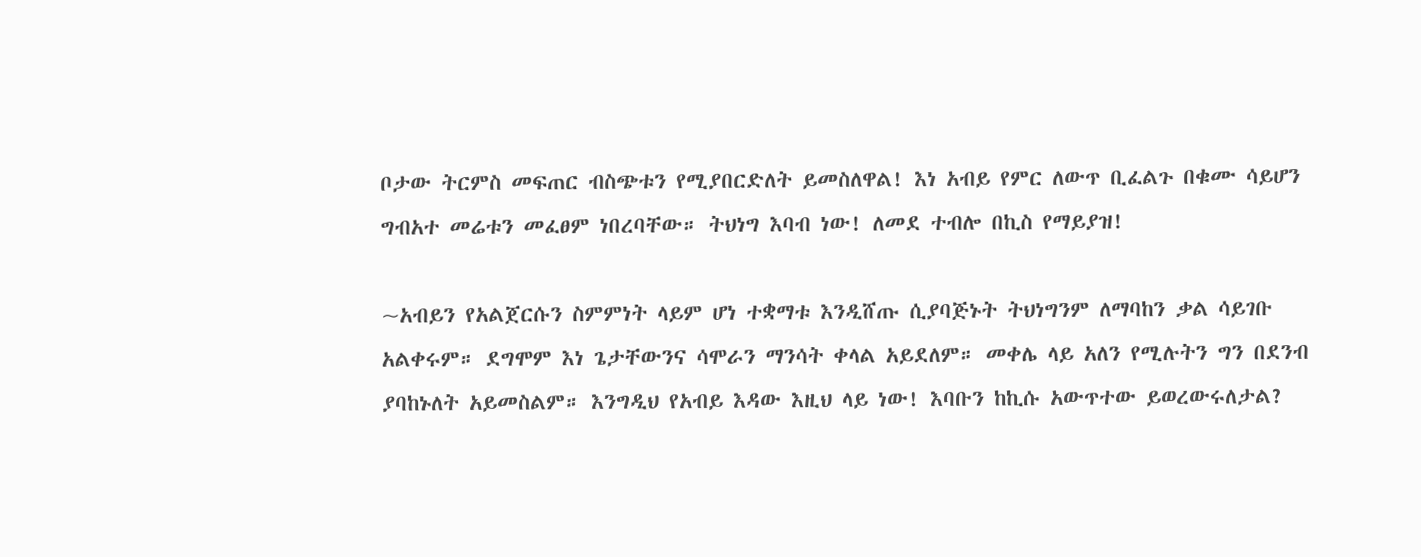ቦታው ትርምስ መፍጠር ብስጭቱን የሚያበርድለት ይመስለዋል! እነ አብይ የምር ለውጥ ቢፈልጉ በቁሙ ሳይሆን ግብአተ መሬቱን መፈፀም ነበረባቸው። ትህነግ እባብ ነው! ለመደ ተብሎ በኪስ የማይያዝ!

~አብይን የአልጀርሱን ስምምነት ላይም ሆነ ተቋማቱ እንዲሸጡ ሲያባጅኑት ትህነግንም ለማባከን ቃል ሳይገቡ አልቀሩም። ደግሞም እነ ጌታቸውንና ሳሞራን ማንሳት ቀላል አይደለም። መቀሌ ላይ አለን የሚሉትን ግን በደንብ ያባከኑለት አይመስልም። እንግዲህ የአብይ እዳው እዚህ ላይ ነው! እባቡን ከኪሱ አውጥተው ይወረውሩለታል?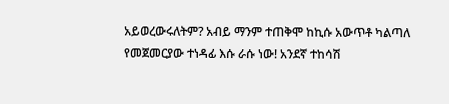አይወረውሩለትም? አብይ ማንም ተጠቅሞ ከኪሱ አውጥቶ ካልጣለ የመጀመርያው ተነዳፊ እሱ ራሱ ነው! አንደኛ ተከሳሽ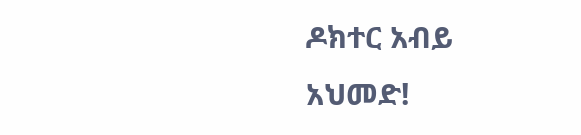ዶክተር አብይ አህመድ!